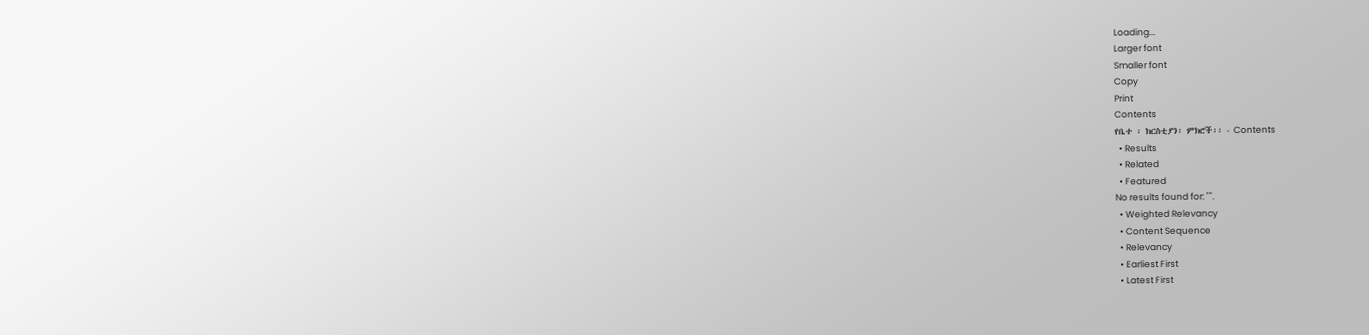Loading...
Larger font
Smaller font
Copy
Print
Contents
የቤተ ፡ ክርስቲያን፡ ምክሮች፡፡ - Contents
  • Results
  • Related
  • Featured
No results found for: "".
  • Weighted Relevancy
  • Content Sequence
  • Relevancy
  • Earliest First
  • Latest First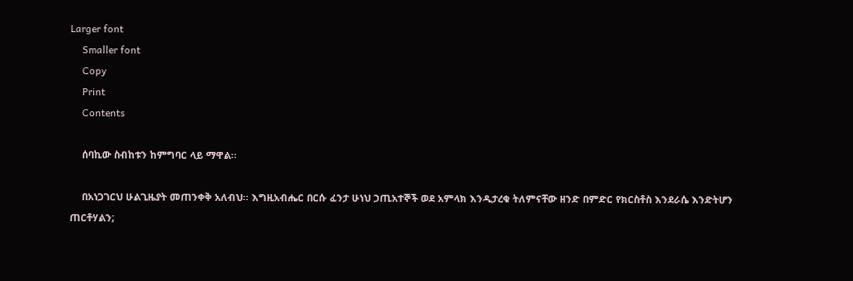Larger font
    Smaller font
    Copy
    Print
    Contents

    ሰባኪው ስብከቱን ከምግባር ላይ ማዋል፡፡

    በአነጋገርህ ሁልጊዜያት መጠንቀቅ አለብህ፡፡ እግዚአብሔር በርሱ ፈንታ ሁነህ ኃጢአተኞች ወደ አምላክ እንዲታረቁ ትለምናቸው ዘንድ በምድር የክርስቶስ እንደራሴ እንድትሆን ጠርቶሃልን;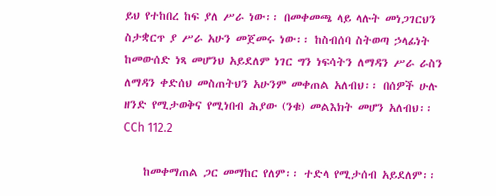ይህ የተከበረ ከፍ ያለ ሥራ ነው፡፡ በመቀመጫ ላይ ላሉት መነጋገርህን ስታቋርጥ ያ ሥራ አሁን መጀመሩ ነው፡፡ ከስብሰባ ስትወጣ ኃላፊነት ከመውሰድ ነጻ መሆንህ አይደለም ነገር ግን ነፍሳትን ለማዳን ሥራ ራስን ለማዳን ቀድሰህ መስጠትህን አሁንም መቀጠል አለብህ፡፡ በሰዎች ሁሉ ዘንድ የሚታወቅና የሚነበብ ሕያው (ንቁ) መልእክት መሆን አለብህ፡፡CCh 112.2

    ከመቀማጠል ጋር መማከር የለም፡፡ ተድላ የሚታሰብ አይደለም፡፡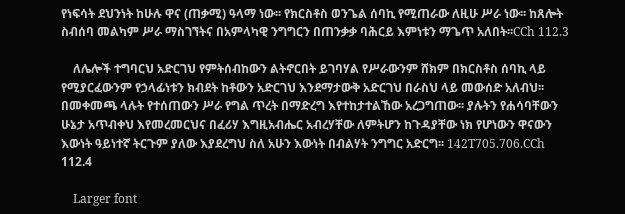የነፍሳት ደህንነት ከሁሉ ዋና (ጠቃሚ) ዓላማ ነው፡፡ የክርስቶስ ወንጌል ሰባኪ የሚጠራው ለዚሁ ሥራ ነው፡፡ ከጸሎት ስብሰባ መልካም ሥራ ማስገኘትና በአምላካዊ ንግግርን በጠንቃቃ ባሕርይ እምነቱን ማጌጥ አለበት፡፡CCh 112.3

    ለሌሎች ተግባርህ አድርገህ የምትሰብከውን ልትኖርበት ይገባሃል የሥራውንም ሸክም በክርስቶስ ሰባኪ ላይ የሚያርፈውንም የኃላፊነቱን ክብደት ከቶውን አድርገህ እንደማታውቅ አድርገህ በራስህ ላይ መውሰድ አለብህ፡፡ በመቀመጫ ላሉት የተሰጠውን ሥራ የግል ጥረት በማድረግ እየተከታተልኸው አረጋግጠው፡፡ ያሉትን የሐሳባቸውን ሁኔታ አጥብቀህ እየመረመርህና በፈሪሃ እግዚአብሔር አብረሃቸው ለምትሆን ከጉዳያቸው ነክ የሆነውን ዋናውን እውነት ዓይነተኛ ትርጉም ያለው እያደረግህ ስለ አሁን እውነት በብልሃት ንግግር አድርግ፡፡ 142T705.706.CCh 112.4

    Larger font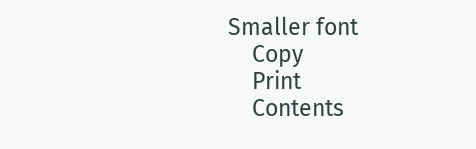Smaller font
    Copy
    Print
    Contents